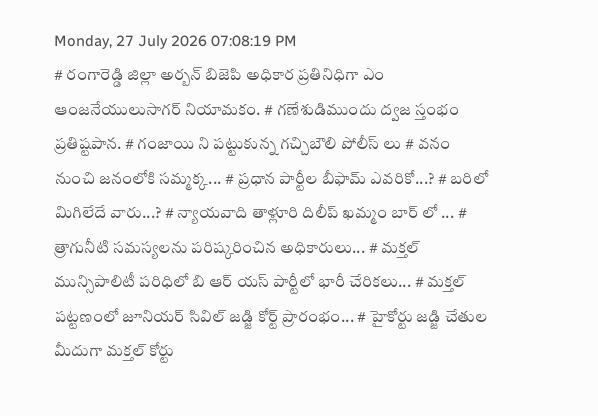Monday, 27 July 2026 07:08:19 PM
# రంగారెడ్డి జిల్లా అర్బన్ బిజెపి అధికార ప్రతినిధిగా ఎం ఆంజనేయులుసాగర్ నియామకం. # గణేశుడిముందు ద్వజ స్తంభం ప్రతిష్టపాన. # గంజాయి ని పట్టుకున్న గచ్చిబౌలి పోలీస్ లు # వనం నుంచి జనంలోకి సమ్మక్క... # ప్రధాన పార్టీల బీఫామ్ ఎవరికో...? # బరిలో మిగిలేదే వారు...? # న్యాయవాది తాళ్లూరి దిలీప్ ఖమ్మం బార్ లో ... # త్రాగునీటి సమస్యలను పరిష్కరించిన అధికారులు... # మక్తల్ మున్సిపాలిటీ పరిధిలో బి ఆర్ యస్ పార్టీలో భారీ చేరికలు... # మక్తల్ పట్టణంలో జూనియర్ సివిల్ జడ్జి కోర్ట్ ప్రారంభం... # హైకోర్టు జడ్జి చేతుల మీదుగా మక్తల్ కోర్టు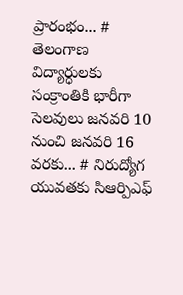ప్రారంభం... # తెలంగాణ విద్యార్ధులకు సంక్రాంతికి భారీగా సెలవులు జనవరి 10 నుంచి జనవరి 16 వరకు... # నిరుద్యోగ యువతకు సిఆర్పిఎఫ్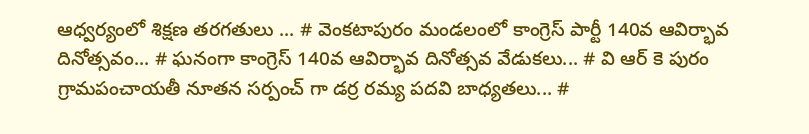ఆధ్వర్యంలో శిక్షణ తరగతులు ... # వెంకటాపురం మండలంలో కాంగ్రెస్ పార్టీ 140వ ఆవిర్భావ దినోత్సవం... # ఘనంగా కాంగ్రెస్ 140వ ఆవిర్భావ దినోత్సవ వేడుకలు... # వి ఆర్ కె పురం గ్రామపంచాయతీ నూతన సర్పంచ్ గా డర్ర రమ్య పదవి బాధ్యతలు... #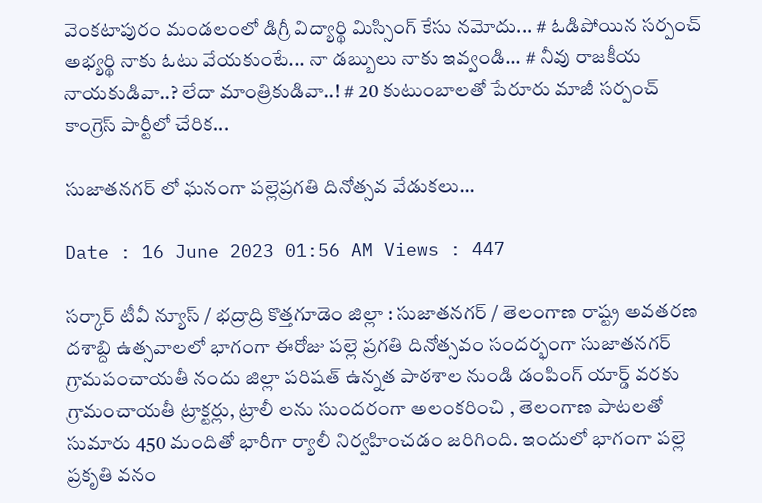వెంకటాపురం మండలంలో డిగ్రీ విద్యార్థి మిస్సింగ్ కేసు నమోదు... # ఓడిపోయిన సర్పంచ్ అభ్యర్థి నాకు ఓటు వేయకుంటే... నా డబ్బులు నాకు ఇవ్వండి... # నీవు రాజకీయ నాయకుడివా..? లేదా మాంత్రికుడివా..! # 20 కుటుంబాలతో పేరూరు మాజీ సర్పంచ్ కాంగ్రెస్ పార్టీలో చేరిక...

సుజాతనగర్ లో ఘనంగా పల్లెప్రగతి దినోత్సవ వేడుకలు...

Date : 16 June 2023 01:56 AM Views : 447

సర్కార్ టీవీ న్యూస్ / భద్రాద్రి కొత్తగూడెం జిల్లా : సుజాతనగర్ / తెలంగాణ రాష్ట్ర అవతరణ దశాబ్ది ఉత్సవాలలో భాగంగా ఈరోజు పల్లె ప్రగతి దినోత్సవం సందర్భంగా సుజాతనగర్ గ్రామపంచాయతీ నందు జిల్లా పరిషత్ ఉన్నత పాఠశాల నుండి డంపింగ్ యార్డ్ వరకు గ్రామంచాయతీ ట్రాక్టర్లు, ట్రాలీ లను సుందరంగా అలంకరించి , తెలంగాణ పాటలతో సుమారు 450 మందితో భారీగా ర్యాలీ నిర్వహించడం జరిగింది. ఇందులో భాగంగా పల్లె ప్రకృతి వనం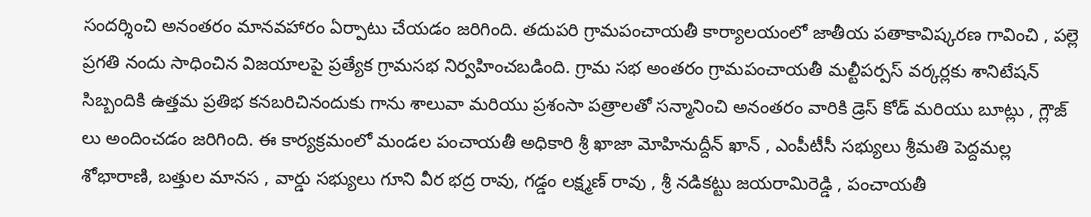సందర్శించి అనంతరం మానవహారం ఏర్పాటు చేయడం జరిగింది. తదుపరి గ్రామపంచాయతీ కార్యాలయంలో జాతీయ పతాకావిష్కరణ గావించి , పల్లె ప్రగతి నందు సాధించిన విజయాలపై ప్రత్యేక గ్రామసభ నిర్వహించబడింది. గ్రామ సభ అంతరం గ్రామపంచాయతీ మల్టీపర్పస్ వర్కర్లకు శానిటేషన్ సిబ్బందికి ఉత్తమ ప్రతిభ కనబరిచినందుకు గాను శాలువా మరియు ప్రశంసా పత్రాలతో సన్మానించి అనంతరం వారికి డ్రెస్ కోడ్ మరియు బూట్లు , గ్లౌజ్ లు అందించడం జరిగింది. ఈ కార్యక్రమంలో మండల పంచాయతీ అధికారి శ్రీ ఖాజా మోహినుద్దీన్ ఖాన్ , ఎంపీటీసీ సభ్యులు శ్రీమతి పెద్దమల్ల శోభారాణి, బత్తుల మానస , వార్డు సభ్యులు గూని వీర భద్ర రావు, గడ్డం లక్ష్మణ్ రావు , శ్రీ నడికట్టు జయరామిరెడ్డి , పంచాయతీ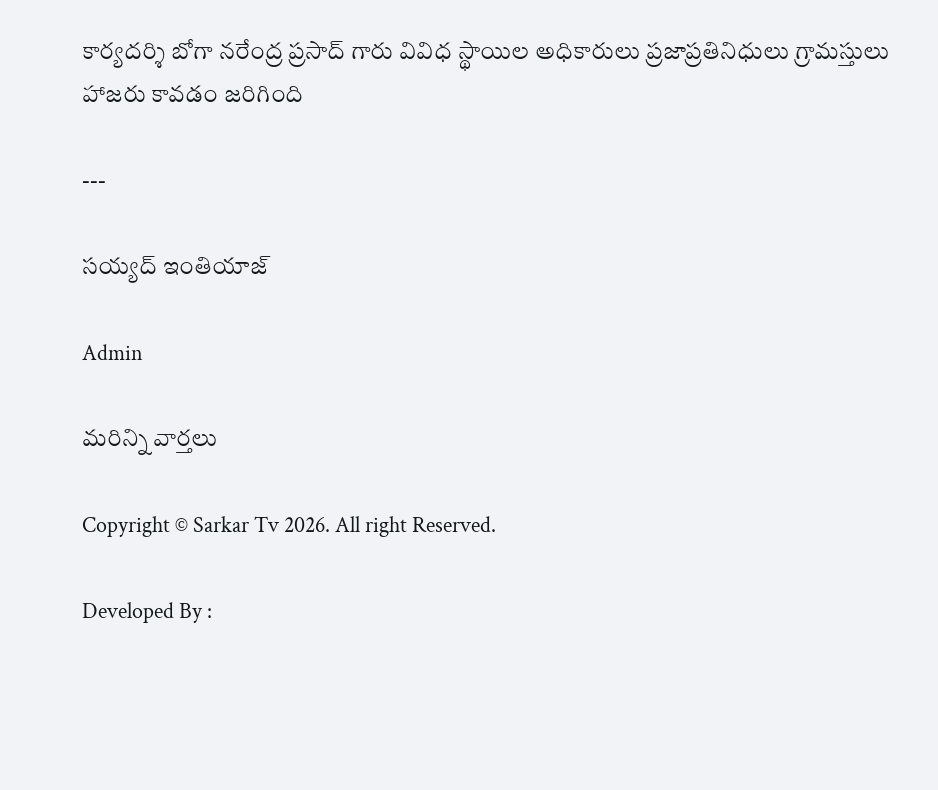కార్యదర్శి బోగా నరేంద్ర ప్రసాద్ గారు వివిధ స్థాయిల అధికారులు ప్రజాప్రతినిధులు గ్రామస్తులు హాజరు కావడం జరిగింది

---

సయ్యద్ ఇంతియాజ్

Admin

మరిన్ని వార్తలు

Copyright © Sarkar Tv 2026. All right Reserved.

Developed By :